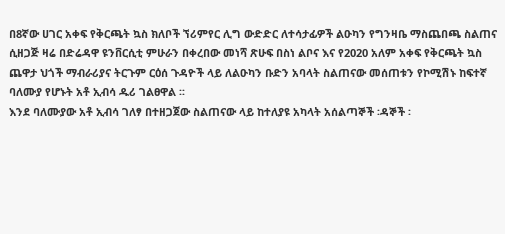በ8ኛው ሀገር አቀፍ የቅርጫት ኳስ ክለቦች ኘሪምየር ሊግ ውድድር ለተሳታፊዎች ልዑካን የግንዛቤ ማስጨበጫ ስልጠና ሲዘጋጅ ዛሬ በድሬዳዋ ዩንቨርሲቲ ምሁራን በቀረበው መነሻ ጽሁፍ በስነ ልቦና እና የ2020 አለም አቀፍ የቅርጫት ኳስ ጨዋታ ህጎች ማብራሪያና ትርጉም ርዕሰ ጉዳዮች ላይ ለልዑካን ቡድን አባላት ስልጠናው መሰጠቱን የኮሚሽኑ ከፍተኛ ባለሙያ የሆኑት አቶ ኢብሳ ዱሪ ገልፀዋል ፡፡
እንደ ባለሙያው አቶ ኢብሳ ገለፃ በተዘጋጀው ስልጠናው ላይ ከተለያዩ አካላት አሰልጣኞች ፡ዳኞች ፡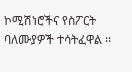ኮሚሽነሮችና የስፖርት ባለሙያዎች ተሳትፈዋል ፡፡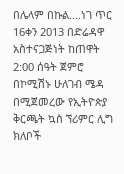በሌላም በኩል….ነገ ጥር 16ቀን 2013 በድሬዳዋ አስተናጋጅነት ከጠዋት 2:00 ሰዓት ጀምሮ በኮሚሽኑ ሁለገብ ሜዳ በሚጀመረው የኢትዮጵያ ቅርጫት ኳስ ኘሪምር ሊግ ክለቦች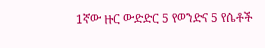1ኛው ዙር ውድድር 5 የወንድና 5 የሴቶች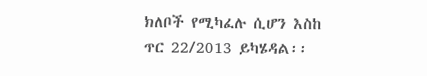ክለቦች የሚካፈሉ ሲሆን እስከ ጥር 22/2013 ይካሄዳል፡፡